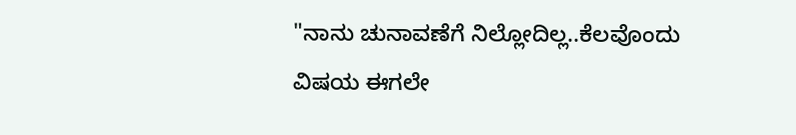"ನಾನು ಚುನಾವಣೆಗೆ ನಿಲ್ಲೋದಿಲ್ಲ..ಕೆಲವೊಂದು ವಿಷಯ ಈಗಲೇ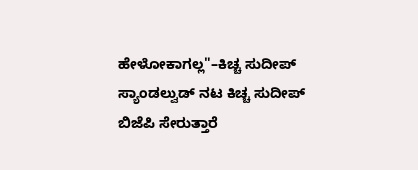ಹೇಳೋಕಾಗಲ್ಲ"–ಕಿಚ್ಚ ಸುದೀಪ್
ಸ್ಯಾಂಡಲ್ವುಡ್ ನಟ ಕಿಚ್ಚ ಸುದೀಪ್ ಬಿಜೆಪಿ ಸೇರುತ್ತಾರೆ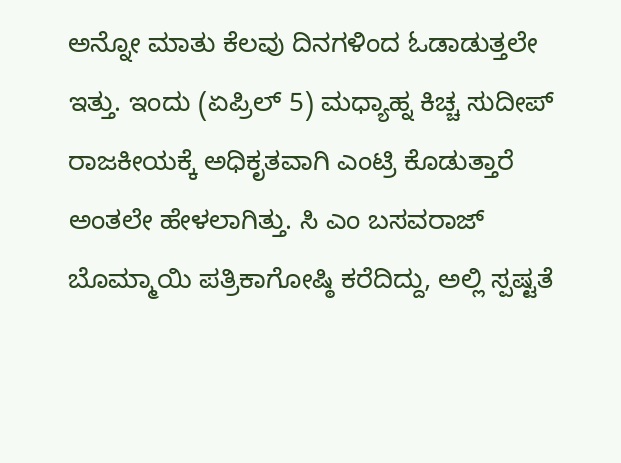ಅನ್ನೋ ಮಾತು ಕೆಲವು ದಿನಗಳಿಂದ ಓಡಾಡುತ್ತಲೇ ಇತ್ತು. ಇಂದು (ಏಪ್ರಿಲ್ 5) ಮಧ್ಯಾಹ್ನ ಕಿಚ್ಚ ಸುದೀಪ್ ರಾಜಕೀಯಕ್ಕೆ ಅಧಿಕೃತವಾಗಿ ಎಂಟ್ರಿ ಕೊಡುತ್ತಾರೆ ಅಂತಲೇ ಹೇಳಲಾಗಿತ್ತು. ಸಿ ಎಂ ಬಸವರಾಜ್ ಬೊಮ್ಮಾಯಿ ಪತ್ರಿಕಾಗೋಷ್ಠಿ ಕರೆದಿದ್ದು, ಅಲ್ಲಿ ಸ್ಪಷ್ಟತೆ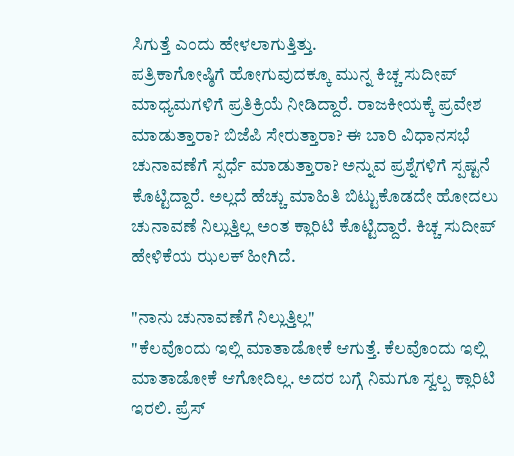ಸಿಗುತ್ತೆ ಎಂದು ಹೇಳಲಾಗುತ್ತಿತ್ತು.
ಪತ್ರಿಕಾಗೋಷ್ಠಿಗೆ ಹೋಗುವುದಕ್ಕೂ ಮುನ್ನ ಕಿಚ್ಚ ಸುದೀಪ್ ಮಾಧ್ಯಮಗಳಿಗೆ ಪ್ರತಿಕ್ರಿಯೆ ನೀಡಿದ್ದಾರೆ. ರಾಜಕೀಯಕ್ಕೆ ಪ್ರವೇಶ ಮಾಡುತ್ತಾರಾ? ಬಿಜೆಪಿ ಸೇರುತ್ತಾರಾ? ಈ ಬಾರಿ ವಿಧಾನಸಭೆ ಚುನಾವಣೆಗೆ ಸ್ಪರ್ಧೆ ಮಾಡುತ್ತಾರಾ? ಅನ್ನುವ ಪ್ರಶ್ನೆಗಳಿಗೆ ಸ್ಪಷ್ಟನೆ ಕೊಟ್ಟಿದ್ದಾರೆ. ಅಲ್ಲದೆ ಹೆಚ್ಚು ಮಾಹಿತಿ ಬಿಟ್ಟುಕೊಡದೇ ಹೋದಲು ಚುನಾವಣೆ ನಿಲ್ಲುತ್ತಿಲ್ಲ ಅಂತ ಕ್ಲಾರಿಟಿ ಕೊಟ್ಟಿದ್ದಾರೆ. ಕಿಚ್ಚ ಸುದೀಪ್ ಹೇಳಿಕೆಯ ಝಲಕ್ ಹೀಗಿದೆ.

"ನಾನು ಚುನಾವಣೆಗೆ ನಿಲ್ಲುತ್ತಿಲ್ಲ"
"ಕೆಲವೊಂದು ಇಲ್ಲಿ ಮಾತಾಡೋಕೆ ಆಗುತ್ತೆ. ಕೆಲವೊಂದು ಇಲ್ಲಿ ಮಾತಾಡೋಕೆ ಆಗೋದಿಲ್ಲ. ಅದರ ಬಗ್ಗೆ ನಿಮಗೂ ಸ್ವಲ್ಪ ಕ್ಲಾರಿಟಿ ಇರಲಿ. ಪ್ರೆಸ್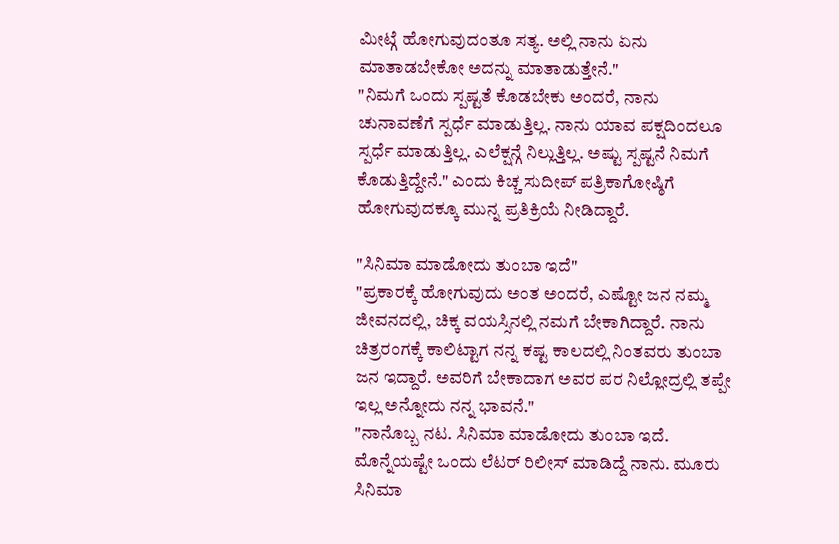ಮೀಟ್ಗೆ ಹೋಗುವುದಂತೂ ಸತ್ಯ. ಅಲ್ಲಿ ನಾನು ಏನು ಮಾತಾಡಬೇಕೋ ಅದನ್ನು ಮಾತಾಡುತ್ತೇನೆ."
"ನಿಮಗೆ ಒಂದು ಸ್ಪಷ್ಟತೆ ಕೊಡಬೇಕು ಅಂದರೆ, ನಾನು ಚುನಾವಣೆಗೆ ಸ್ಪರ್ಧೆ ಮಾಡುತ್ತಿಲ್ಲ. ನಾನು ಯಾವ ಪಕ್ಷದಿಂದಲೂ ಸ್ಪರ್ಧೆ ಮಾಡುತ್ತಿಲ್ಲ. ಎಲೆಕ್ಷನ್ಗೆ ನಿಲ್ಲುತ್ತಿಲ್ಲ. ಅಷ್ಟು ಸ್ಪಷ್ಟನೆ ನಿಮಗೆ ಕೊಡುತ್ತಿದ್ದೇನೆ." ಎಂದು ಕಿಚ್ಚ ಸುದೀಪ್ ಪತ್ರಿಕಾಗೋಷ್ಠಿಗೆ ಹೋಗುವುದಕ್ಕೂ ಮುನ್ನ ಪ್ರತಿಕ್ರಿಯೆ ನೀಡಿದ್ದಾರೆ.

"ಸಿನಿಮಾ ಮಾಡೋದು ತುಂಬಾ ಇದೆ"
"ಪ್ರಕಾರಕ್ಕೆ ಹೋಗುವುದು ಅಂತ ಅಂದರೆ, ಎಷ್ಟೋ ಜನ ನಮ್ಮ ಜೀವನದಲ್ಲಿ, ಚಿಕ್ಕ ವಯಸ್ಸಿನಲ್ಲಿ ನಮಗೆ ಬೇಕಾಗಿದ್ದಾರೆ. ನಾನು ಚಿತ್ರರಂಗಕ್ಕೆ ಕಾಲಿಟ್ಟಾಗ ನನ್ನ ಕಷ್ಟ ಕಾಲದಲ್ಲಿ ನಿಂತವರು ತುಂಬಾ ಜನ ಇದ್ದಾರೆ. ಅವರಿಗೆ ಬೇಕಾದಾಗ ಅವರ ಪರ ನಿಲ್ಲೋದ್ರಲ್ಲಿ ತಪ್ಪೇ ಇಲ್ಲ ಅನ್ನೋದು ನನ್ನ ಭಾವನೆ."
"ನಾನೊಬ್ಬ ನಟ. ಸಿನಿಮಾ ಮಾಡೋದು ತುಂಬಾ ಇದೆ. ಮೊನ್ನೆಯಷ್ಟೇ ಒಂದು ಲೆಟರ್ ರಿಲೀಸ್ ಮಾಡಿದ್ದೆ ನಾನು. ಮೂರು ಸಿನಿಮಾ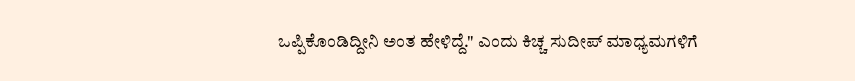ಒಪ್ಪಿಕೊಂಡಿದ್ದೀನಿ ಅಂತ ಹೇಳಿದ್ದೆ." ಎಂದು ಕಿಚ್ಚ ಸುದೀಪ್ ಮಾಧ್ಯಮಗಳಿಗೆ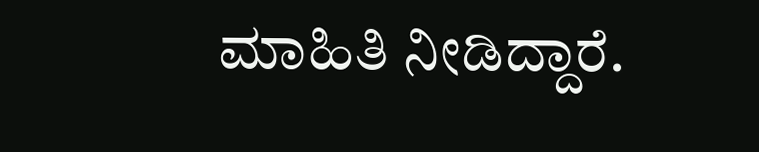ಮಾಹಿತಿ ನೀಡಿದ್ದಾರೆ.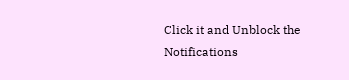Click it and Unblock the Notifications